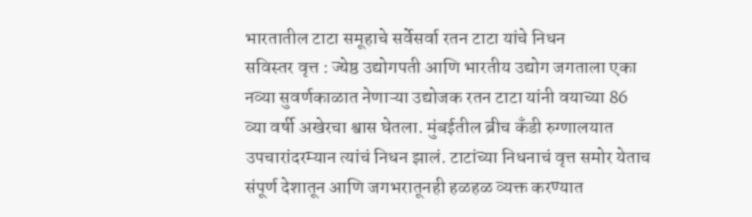भारतातील टाटा समूहाचे सर्वेसर्वा रतन टाटा यांचे निधन
सविस्तर वृत्त : ज्येष्ठ उद्योगपती आणि भारतीय उद्योग जगताला एका नव्या सुवर्णकाळात नेणाऱ्या उद्योजक रतन टाटा यांनी वयाच्या 86 व्या वर्षी अखेरचा श्वास घेतला. मुंबईतील ब्रीच कँडी रुग्णालयात उपचारांदरम्यान त्यांचं निधन झालं. टाटांच्या निधनाचं वृत्त समोर येताच संपूर्ण देशातून आणि जगभरातूनही हळहळ व्यक्त करण्यात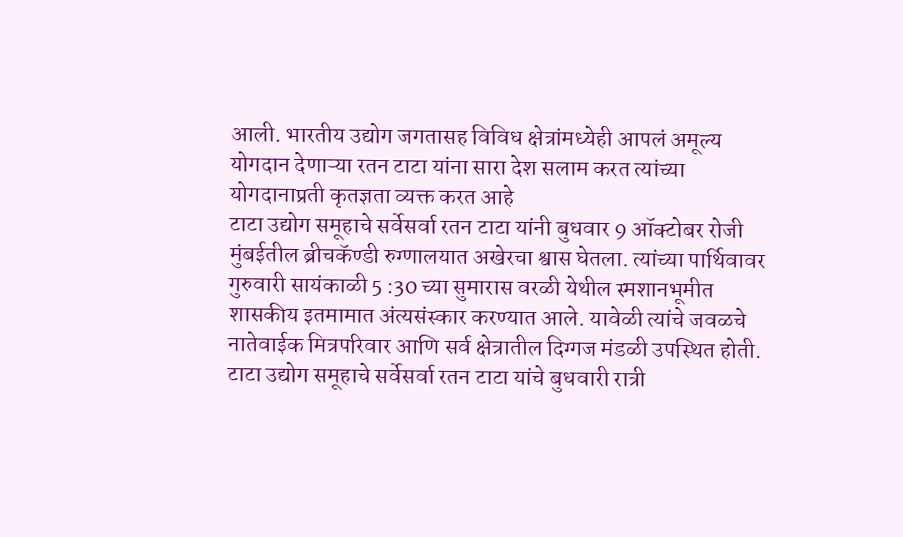आली. भारतीय उद्योग जगतासह विविध क्षेत्रांमध्येही आपलं अमूल्य योगदान देणाऱ्या रतन टाटा यांना सारा देश सलाम करत त्यांच्या योगदानाप्रती कृतज्ञता व्यक्त करत आहे
टाटा उद्योग समूहाचे सर्वेसर्वा रतन टाटा यांनी बुधवार 9 ऑक्टोबर रोजी मुंबईतील ब्रीचकॅण्डी रुग्णालयात अखेरचा श्वास घेतला. त्यांच्या पार्थिवावर गुरुवारी सायंकाळी 5 :30 च्या सुमारास वरळी येथील स्मशानभूमीत शासकीय इतमामात अंत्यसंस्कार करण्यात आले. यावेळी त्यांचे जवळचे नातेवाईक मित्रपरिवार आणि सर्व क्षेत्रातील दिग्गज मंडळी उपस्थित होती. टाटा उद्योग समूहाचे सर्वेसर्वा रतन टाटा यांचे बुधवारी रात्री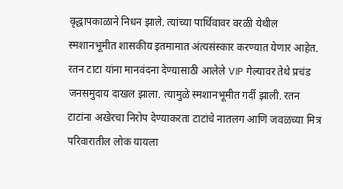वृद्धापकाळाने निधन झाले. त्यांच्या पार्थिवावर वरळी येथील स्मशानभूमीत शासकीय इतमामात अंत्यसंस्कार करण्यात येणार आहेत. रतन टाटा यांना मानवंदना देण्यासाठी आलेले VIP गेल्यावर तेथे प्रचंड जनसमुदाय दाखल झाला. त्यामुळे स्मशानभूमीत गर्दी झाली. रतन टाटांना अखेरचा निरोप देण्याकरता टाटांचे नातलग आणि जवळच्या मित्र परिवारातील लोक यायला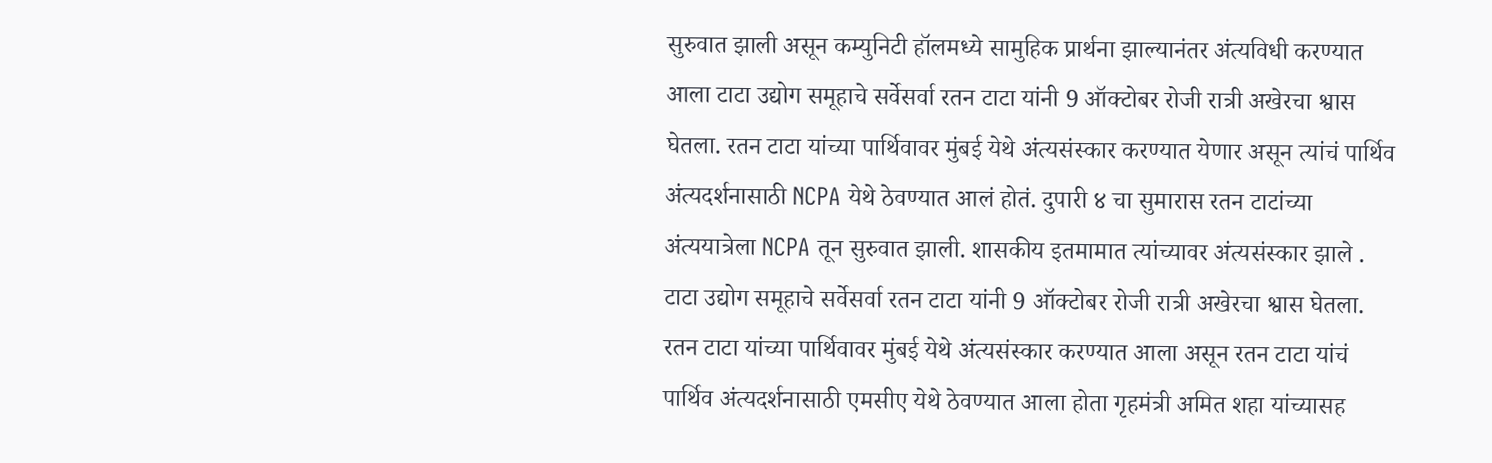सुरुवात झाली असून कम्युनिटी हॉलमध्ये सामुहिक प्रार्थना झाल्यानंतर अंत्यविधी करण्यात आला टाटा उद्योग समूहाचे सर्वेसर्वा रतन टाटा यांनी 9 ऑक्टोबर रोजी रात्री अखेरचा श्वास घेतला. रतन टाटा यांच्या पार्थिवावर मुंबई येथे अंत्यसंस्कार करण्यात येणार असून त्यांचं पार्थिव अंत्यदर्शनासाठी NCPA येथे ठेवण्यात आलं होतं. दुपारी ४ चा सुमारास रतन टाटांच्या अंत्ययात्रेला NCPA तून सुरुवात झाली. शासकीय इतमामात त्यांच्यावर अंत्यसंस्कार झाले .
टाटा उद्योग समूहाचे सर्वेसर्वा रतन टाटा यांनी 9 ऑक्टोबर रोजी रात्री अखेरचा श्वास घेतला. रतन टाटा यांच्या पार्थिवावर मुंबई येथे अंत्यसंस्कार करण्यात आला असून रतन टाटा यांचं पार्थिव अंत्यदर्शनासाठी एमसीए येथे ठेवण्यात आला होता गृहमंत्री अमित शहा यांच्यासह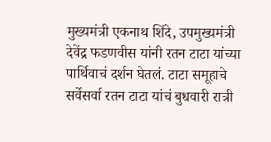मुख्यमंत्री एकनाथ शिंदे, उपमुख्यमंत्री देवेंद्र फडणवीस यांनी रतन टाटा यांच्या पार्थिवाचं दर्शन घेतलं. टाटा समूहाचे सर्वेसर्वा रतन टाटा यांचं बुधवारी रात्री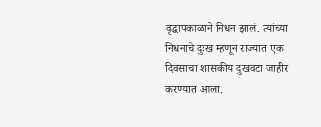वृद्धापकाळाने निधन झालं. त्यांच्या निधनाचे दुःख म्हणून राज्यात एक दिवसाचा शासकीय दुखवटा जाहीर करण्यात आला.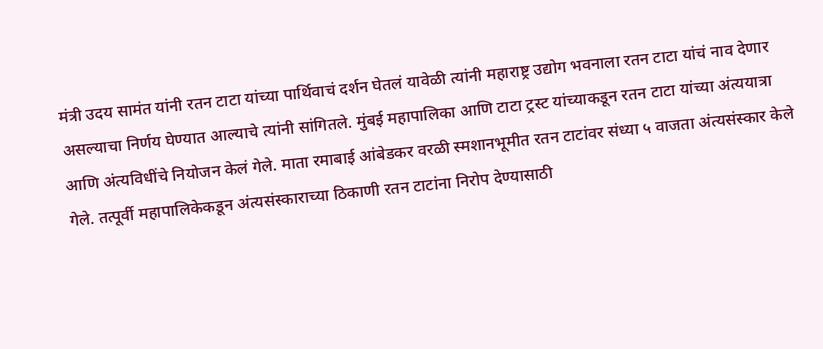मंत्री उदय सामंत यांनी रतन टाटा यांच्या पार्थिवाचं दर्शन घेतलं यावेळी त्यांनी महाराष्ट्र उद्योग भवनाला रतन टाटा यांचं नाव देणार असल्याचा निर्णय घेण्यात आल्याचे त्यांनी सांगितले. मुंबई महापालिका आणि टाटा ट्रस्ट यांच्याकडून रतन टाटा यांच्या अंत्ययात्रा आणि अंत्यविधींचे नियोजन केलं गेले. माता रमाबाई आंबेडकर वरळी स्मशानभूमीत रतन टाटांवर संध्या ५ वाजता अंत्यसंस्कार केले गेले. तत्पूर्वी महापालिकेकडून अंत्यसंस्काराच्या ठिकाणी रतन टाटांना निरोप देण्यासाठी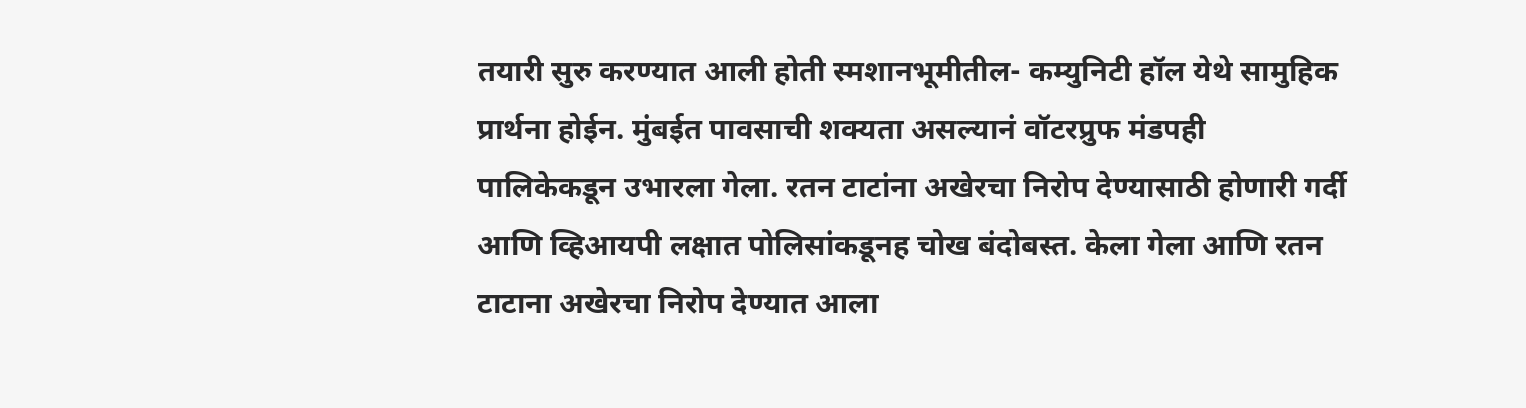तयारी सुरु करण्यात आली होती स्मशानभूमीतील- कम्युनिटी हॉल येथे सामुहिक प्रार्थना होईन. मुंबईत पावसाची शक्यता असल्यानं वॉटरप्रुफ मंडपही पालिकेकडून उभारला गेला. रतन टाटांना अखेरचा निरोप देण्यासाठी होणारी गर्दी आणि व्हिआयपी लक्षात पोलिसांकडूनह चोख बंदोबस्त. केला गेला आणि रतन टाटाना अखेरचा निरोप देण्यात आला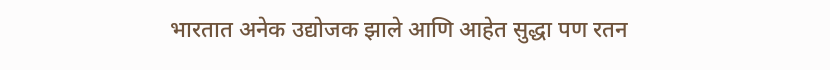भारतात अनेक उद्योजक झाले आणि आहेत सुद्धा पण रतन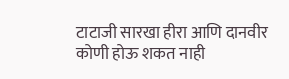टाटाजी सारखा हीरा आणि दानवीर कोणी होऊ शकत नाही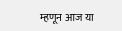म्हणून आज या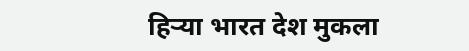हिऱ्या भारत देश मुकला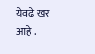येवढे खर आहे .